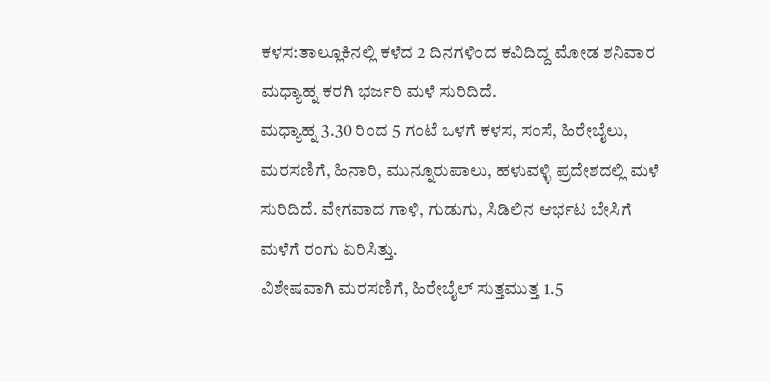ಕಳಸ:ತಾಲ್ಲೂಕಿನಲ್ಲಿ ಕಳೆದ 2 ದಿನಗಳಿಂದ ಕವಿದಿದ್ದ ಮೋಡ ಶನಿವಾರ ಮಧ್ಯಾಹ್ನ ಕರಗಿ ಭರ್ಜರಿ ಮಳೆ ಸುರಿದಿದೆ.
ಮಧ್ಯಾಹ್ನ 3.30 ರಿಂದ 5 ಗಂಟೆ ಒಳಗೆ ಕಳಸ, ಸಂಸೆ, ಹಿರೇಬೈಲು, ಮರಸಣಿಗೆ, ಹಿನಾರಿ, ಮುನ್ನೂರುಪಾಲು, ಹಳುವಳ್ಳಿ ಪ್ರದೇಶದಲ್ಲಿ ಮಳೆ ಸುರಿದಿದೆ. ವೇಗವಾದ ಗಾಳಿ, ಗುಡುಗು, ಸಿಡಿಲಿನ ಆರ್ಭಟ ಬೇಸಿಗೆ ಮಳೆಗೆ ರಂಗು ಏರಿಸಿತ್ತು.
ವಿಶೇಷವಾಗಿ ಮರಸಣಿಗೆ, ಹಿರೇಬೈಲ್ ಸುತ್ತಮುತ್ತ 1.5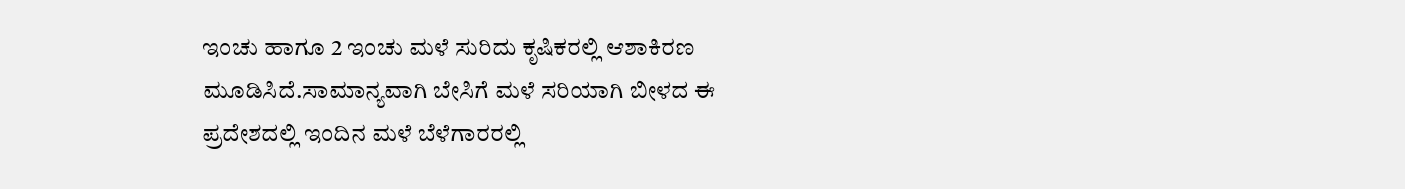ಇಂಚು ಹಾಗೂ 2 ಇಂಚು ಮಳೆ ಸುರಿದು ಕೃಷಿಕರಲ್ಲಿ ಆಶಾಕಿರಣ ಮೂಡಿಸಿದೆ.ಸಾಮಾನ್ಯವಾಗಿ ಬೇಸಿಗೆ ಮಳೆ ಸರಿಯಾಗಿ ಬೀಳದ ಈ ಪ್ರದೇಶದಲ್ಲಿ ಇಂದಿನ ಮಳೆ ಬೆಳೆಗಾರರಲ್ಲಿ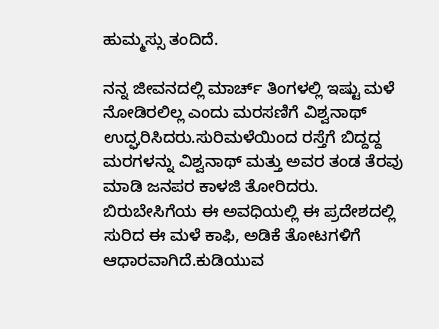ಹುಮ್ಮಸ್ಸು ತಂದಿದೆ.

ನನ್ನ ಜೀವನದಲ್ಲಿ ಮಾರ್ಚ್ ತಿಂಗಳಲ್ಲಿ ಇಷ್ಟು ಮಳೆ ನೋಡಿರಲಿಲ್ಲ ಎಂದು ಮರಸಣಿಗೆ ವಿಶ್ವನಾಥ್ ಉದ್ಘರಿಸಿದರು.ಸುರಿಮಳೆಯಿಂದ ರಸ್ತೆಗೆ ಬಿದ್ದದ್ದ ಮರಗಳನ್ನು ವಿಶ್ವನಾಥ್ ಮತ್ತು ಅವರ ತಂಡ ತೆರವು ಮಾಡಿ ಜನಪರ ಕಾಳಜಿ ತೋರಿದರು.
ಬಿರುಬೇಸಿಗೆಯ ಈ ಅವಧಿಯಲ್ಲಿ ಈ ಪ್ರದೇಶದಲ್ಲಿ ಸುರಿದ ಈ ಮಳೆ ಕಾಫಿ, ಅಡಿಕೆ ತೋಟಗಳಿಗೆ ಆಧಾರವಾಗಿದೆ.ಕುಡಿಯುವ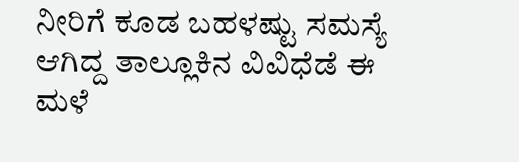ನೀರಿಗೆ ಕೂಡ ಬಹಳಷ್ಟು ಸಮಸ್ಯೆ ಆಗಿದ್ದ ತಾಲ್ಲೂಕಿನ ವಿವಿಧೆಡೆ ಈ ಮಳೆ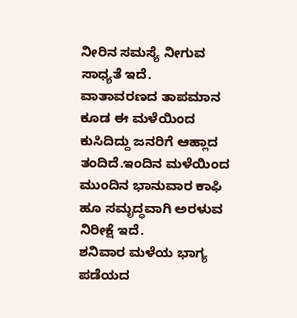ನೀರಿನ ಸಮಸ್ಯೆ ನೀಗುವ ಸಾಧ್ಯತೆ ಇದೆ.
ವಾತಾವರಣದ ತಾಪಮಾನ ಕೂಡ ಈ ಮಳೆಯಿಂದ ಕುಸಿದಿದ್ದು ಜನರಿಗೆ ಆಹ್ಲಾದ ತಂದಿದೆ.ಇಂದಿನ ಮಳೆಯಿಂದ ಮುಂದಿನ ಭಾನುವಾರ ಕಾಫಿ ಹೂ ಸಮೃದ್ಧವಾಗಿ ಅರಳುವ ನಿರೀಕ್ಷೆ ಇದೆ.
ಶನಿವಾರ ಮಳೆಯ ಭಾಗ್ಯ ಪಡೆಯದ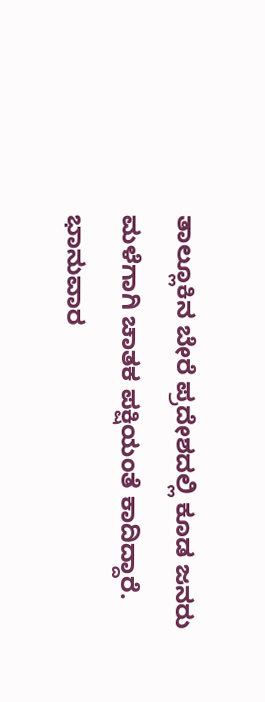ತಾಲ್ಲೂಕಿನ ಬೇರೆ ಪ್ರದೇಶದಲ್ಲಿ ಕೂಡ ಜನರು ಮಳೆಗಾಗಿ ಚಾತಕ ಪಕ್ಷಿಯಂತೆ ಕಾದಿದ್ದಾರೆ. ಭಾನುವಾರ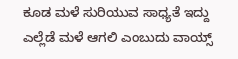ಕೂಡ ಮಳೆ ಸುರಿಯುವ ಸಾಧ್ಯತೆ ಇದ್ದು ಎಲ್ಲೆಡೆ ಮಳೆ ಆಗಲಿ ಎಂಬುದು ವಾಯ್ಸ್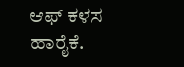ಆಫ್ ಕಳಸ ಹಾರೈಕೆ.